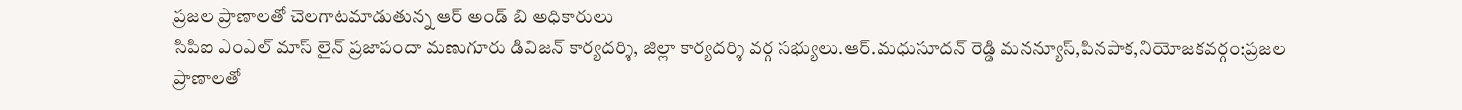ప్రజల ప్రాణాలతో చెలగాటమాడుతున్న ఆర్ అండ్ బి అధికారులు
సిపిఐ ఎంఎల్ మాస్ లైన్ ప్రజాపందా మణుగూరు డివిజన్ కార్యదర్శి, జిల్లా కార్యదర్శి వర్గ సభ్యులు.ఆర్.మధుసూదన్ రెడ్డి మనన్యూస్,పినపాక,నియోజకవర్గం:ప్రజల ప్రాణాలతో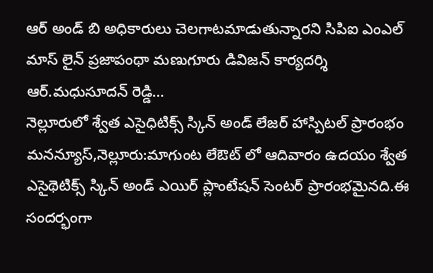ఆర్ అండ్ బి అధికారులు చెలగాటమాడుతున్నారని సిపిఐ ఎంఎల్ మాస్ లైన్ ప్రజాపంథా మణుగూరు డివిజన్ కార్యదర్శి ఆర్.మధుసూదన్ రెడ్డి…
నెల్లూరులో శ్వేత ఎసైధిటిక్స్ స్కిన్ అండ్ లేజర్ హాస్పిటల్ ప్రారంభం
మనన్యూస్,నెల్లూరు:మాగుంట లేఔట్ లో ఆదివారం ఉదయం శ్వేత ఎసైథెటిక్స్ స్కిన్ అండ్ ఎయిర్ ప్లాంటేషన్ సెంటర్ ప్రారంభమైనది.ఈ సందర్భంగా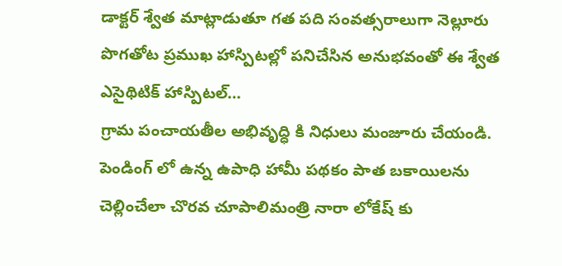డాక్టర్ శ్వేత మాట్లాడుతూ గత పది సంవత్సరాలుగా నెల్లూరు పొగతోట ప్రముఖ హాస్పిటల్లో పనిచేసిన అనుభవంతో ఈ శ్వేత ఎసైథిటిక్ హాస్పిటల్…
గ్రామ పంచాయతీల అభివృద్ధి కి నిధులు మంజూరు చేయండి.
పెండింగ్ లో ఉన్న ఉపాధి హామీ పథకం పాత బకాయిలను చెల్లించేలా చొరవ చూపాలిమంత్రి నారా లోకేష్ కు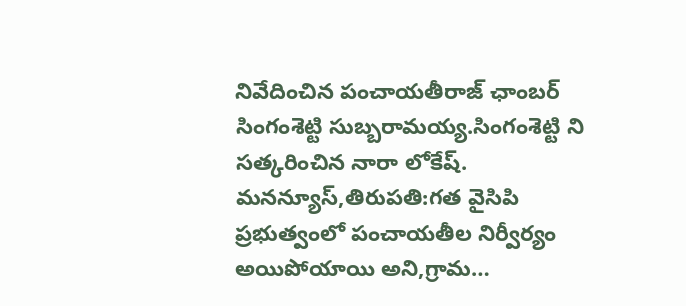నివేదించిన పంచాయతీరాజ్ ఛాంబర్ సింగంశెట్టి సుబ్బరామయ్య.సింగంశెట్టి ని సత్కరించిన నారా లోకేష్. మనన్యూస్,తిరుపతి:గత వైసిపి ప్రభుత్వంలో పంచాయతీల నిర్వీర్యం అయిపోయాయి అని,గ్రామ…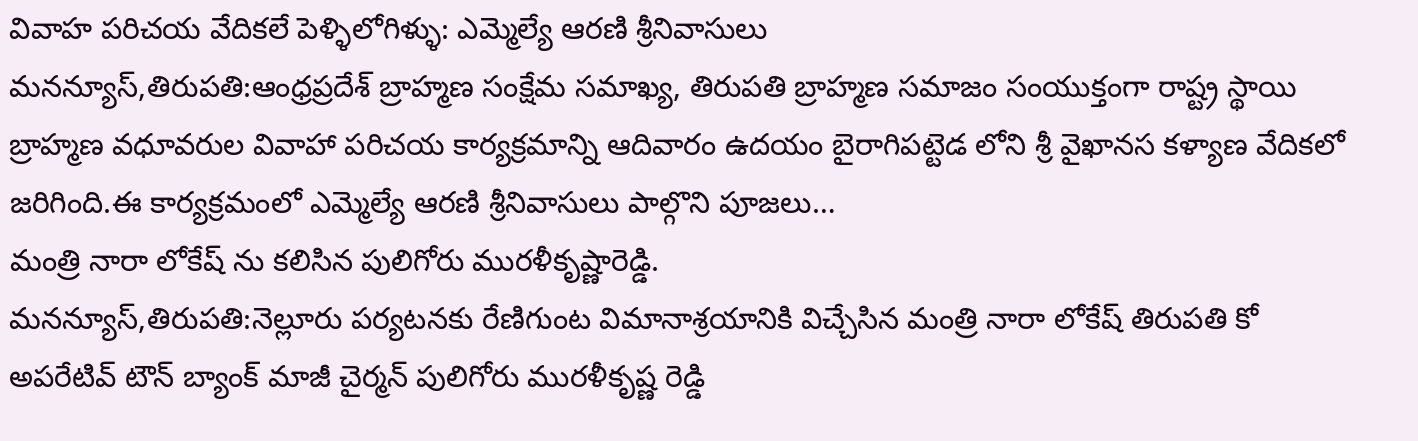వివాహ పరిచయ వేదికలే పెళ్ళిలోగిళ్ళు: ఎమ్మెల్యే ఆరణి శ్రీనివాసులు
మనన్యూస్,తిరుపతి:ఆంధ్రప్రదేశ్ బ్రాహ్మణ సంక్షేమ సమాఖ్య, తిరుపతి బ్రాహ్మణ సమాజం సంయుక్తంగా రాష్ట్ర స్థాయి బ్రాహ్మణ వధూవరుల వివాహా పరిచయ కార్యక్రమాన్ని ఆదివారం ఉదయం బైరాగిపట్టెడ లోని శ్రీ వైఖానస కళ్యాణ వేదికలో జరిగింది.ఈ కార్యక్రమంలో ఎమ్మెల్యే ఆరణి శ్రీనివాసులు పాల్గొని పూజలు…
మంత్రి నారా లోకేష్ ను కలిసిన పులిగోరు మురళీకృష్ణారెడ్డి.
మనన్యూస్,తిరుపతి:నెల్లూరు పర్యటనకు రేణిగుంట విమానాశ్రయానికి విచ్చేసిన మంత్రి నారా లోకేష్ తిరుపతి కో అపరేటివ్ టౌన్ బ్యాంక్ మాజీ చైర్మన్ పులిగోరు మురళీకృష్ణ రెడ్డి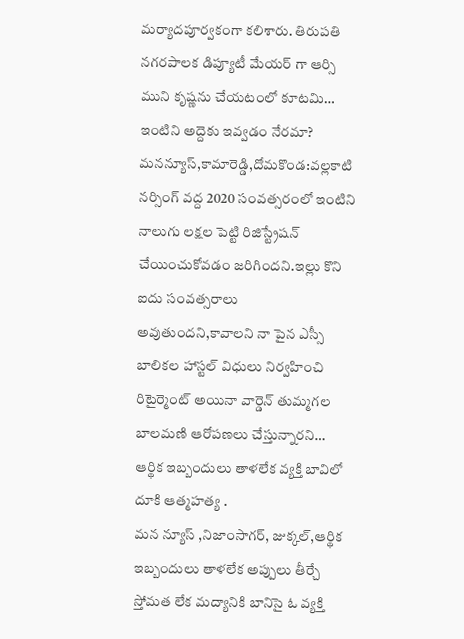మర్యాదపూర్వకంగా కలిశారు. తిరుపతి నగరపాలక డిప్యూటీ మేయర్ గా ఆర్సి ముని కృష్ణను చేయటంలో కూటమి…
ఇంటిని అద్దెకు ఇవ్వడం నేరమా?
మనన్యూస్,కామారెడ్డి,దోమకొండ:వల్లకాటి నర్సింగ్ వద్ద 2020 సంవత్సరంలో ఇంటిని నాలుగు లక్షల పెట్టి రిజిస్ట్రేషన్ చేయించుకోవడం జరిగిందని.ఇల్లు కొని ఐదు సంవత్సరాలు అవుతుందని,కావాలని నా పైన ఎస్సీ బాలికల హాస్టల్ విధులు నిర్వహించి రిటైర్మెంట్ అయినా వార్డెన్ తుమ్మగల బాలమణి ఆరోపణలు చేస్తున్నారని…
ఆర్థిక ఇబ్బందులు తాళలేక వ్యక్తి బావిలో దూకి ఆత్మహత్య .
మన న్యూస్ ,నిజాంసాగర్, జుక్కల్,ఆర్థిక ఇబ్బందులు తాళలేక అప్పులు తీర్చే స్తోమత లేక మద్యానికి బానిసై ఓ వ్యక్తి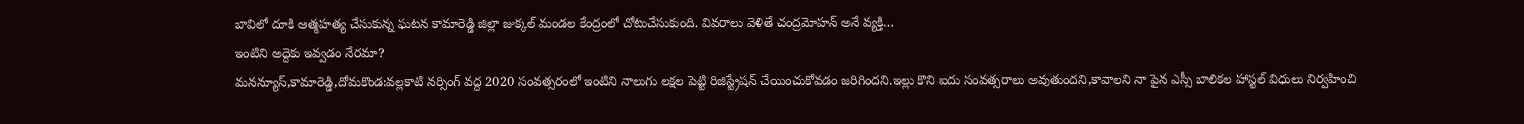బావిలో దూకి ఆత్మహత్య చేసుకున్న ఘటన కామారెడ్డి జిల్లా జుక్కల్ మండల కేంద్రంలో చోటుచేసుకుంది. వివరాలు వెళితే చంద్రమోహన్ అనే వ్యక్తి…
ఇంటిని అద్దెకు ఇవ్వడం నేరమా?
మనన్యూస్,కామారెడ్డి,దోమకొండ:వల్లకాటి నర్సింగ్ వద్ద 2020 సంవత్సరంలో ఇంటిని నాలుగు లక్షల పెట్టి రిజిస్ట్రేషన్ చేయించుకోవడం జరిగిందని.ఇల్లు కొని ఐదు సంవత్సరాలు అవుతుందని,కావాలని నా పైన ఎస్సీ బాలికల హాస్టల్ విధులు నిర్వహించి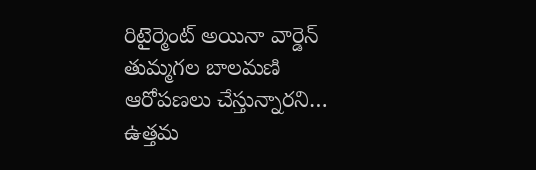రిటైర్మెంట్ అయినా వార్డెన్ తుమ్మగల బాలమణి ఆరోపణలు చేస్తున్నారని…
ఉత్తమ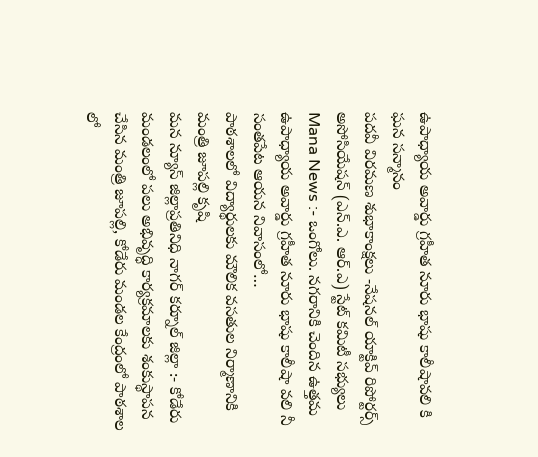ఉపాధ్యాయ అవార్డు గ్రహీత నూరు భాషు కాలీషావలి కి ఘన సన్మానం
పదవీ విరమణ శుభాకాంక్షలు -నేషనల్ యాక్టివ్ రిపోర్టర్స్ అసోసియేషన్ (ఎన్.ఎ. ఆర్.ఎ) స్టేట్ కమిటీ సభ్యులు Mana News :- ఒంగోలు. నగరానికి చెందిన ఉత్తమ ఉపాధ్యాయ అవార్డు గ్రహీత నూరు భాషు కాలీషా వలి నీ సంతపేట ఆయన నివాసంలో…
పాఠశాలలో విద్యార్థులకు మౌలిక వసతుల నిర్మాణానికి మంత్రి జూపల్లి కృషి
మన న్యూస్ జిల్లాప్రతినిధి నాగర్ కర్నూల్ జిల్లా :- కోడేరు మండలంలో పలు అభివృద్ధి కార్యక్రమాలకు శంకుస్థాపన చేసిన మంత్రి జూపల్లి, కోడేరు మండల కేంద్రంలో పాఠశాల లో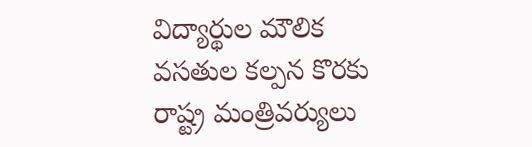విద్యార్థుల మౌలిక వసతుల కల్పన కొరకు రాష్ట్ర మంత్రివర్యులు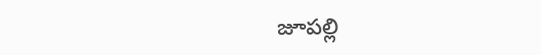జూపల్లి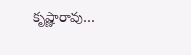కృష్ణారావు…